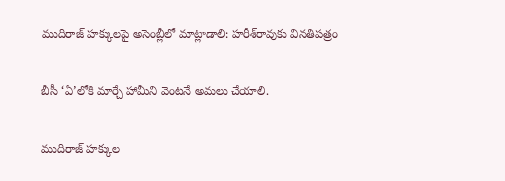ముదిరాజ్ హక్కులపై అసెంబ్లీలో మాట్లాడాలి: హరీశ్‌రావుకు వినతిపత్రం

బీసీ ‘ఏ’లోకి మార్చే హామీని వెంటనే అమలు చేయాలి.

ముదిరాజ్ హక్కుల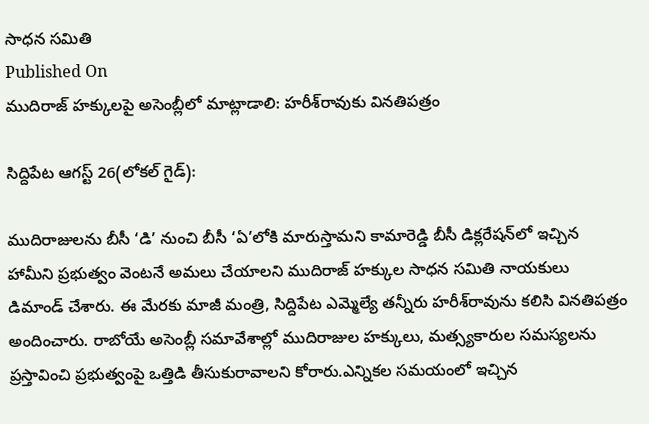సాధన సమితి
Published On
ముదిరాజ్ హక్కులపై అసెంబ్లీలో మాట్లాడాలి: హరీశ్‌రావుకు వినతిపత్రం

సిద్దిపేట ఆగస్ట్ 26(లోకల్ గైడ్):

ముదిరాజులను బీసీ ‘డి’ నుంచి బీసీ ‘ఏ’లోకి మారుస్తామని కామారెడ్డి బీసీ డిక్లరేషన్‌లో ఇచ్చిన హామీని ప్రభుత్వం వెంటనే అమలు చేయాలని ముదిరాజ్ హక్కుల సాధన సమితి నాయకులు డిమాండ్ చేశారు. ఈ మేరకు మాజీ మంత్రి, సిద్దిపేట ఎమ్మెల్యే తన్నీరు హరీశ్‌రావును కలిసి వినతిపత్రం అందించారు. రాబోయే అసెంబ్లీ సమావేశాల్లో ముదిరాజుల హక్కులు, మత్స్యకారుల సమస్యలను ప్రస్తావించి ప్రభుత్వంపై ఒత్తిడి తీసుకురావాలని కోరారు.ఎన్నికల సమయంలో ఇచ్చిన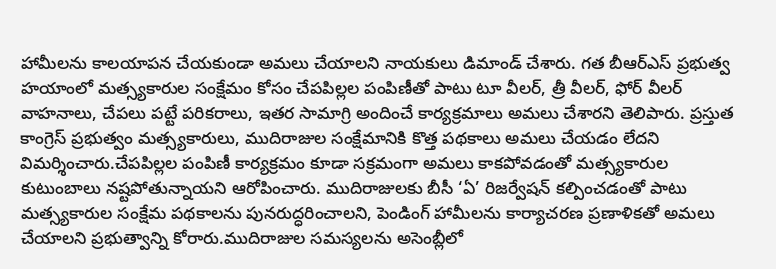హామీలను కాలయాపన చేయకుండా అమలు చేయాలని నాయకులు డిమాండ్ చేశారు. గత బీఆర్‌ఎస్ ప్రభుత్వ హయాంలో మత్స్యకారుల సంక్షేమం కోసం చేపపిల్లల పంపిణీతో పాటు టూ వీలర్, త్రీ వీలర్, ఫోర్ వీలర్ వాహనాలు, చేపలు పట్టే పరికరాలు, ఇతర సామాగ్రి అందించే కార్యక్రమాలు అమలు చేశారని తెలిపారు. ప్రస్తుత కాంగ్రెస్ ప్రభుత్వం మత్స్యకారులు, ముదిరాజుల సంక్షేమానికి కొత్త పథకాలు అమలు చేయడం లేదని విమర్శించారు.చేపపిల్లల పంపిణీ కార్యక్రమం కూడా సక్రమంగా అమలు కాకపోవడంతో మత్స్యకారుల కుటుంబాలు నష్టపోతున్నాయని ఆరోపించారు. ముదిరాజులకు బీసీ ‘ఏ’ రిజర్వేషన్ కల్పించడంతో పాటు మత్స్యకారుల సంక్షేమ పథకాలను పునరుద్ధరించాలని, పెండింగ్ హామీలను కార్యాచరణ ప్రణాళికతో అమలు చేయాలని ప్రభుత్వాన్ని కోరారు.ముదిరాజుల సమస్యలను అసెంబ్లీలో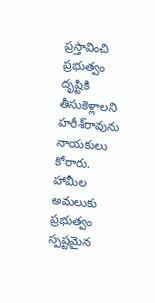ప్రస్తావించి ప్రభుత్వం దృష్టికి తీసుకెళ్లాలని హరీశ్‌రావును నాయకులు కోరారు. హామీల అమలుకు ప్రభుత్వం స్పష్టమైన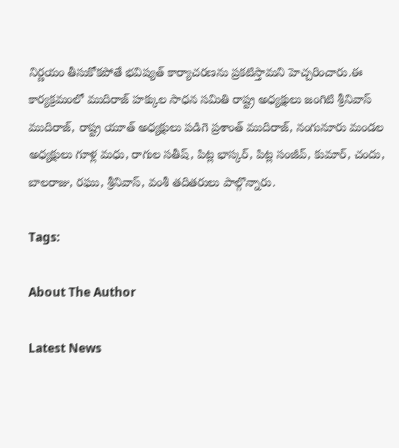నిర్ణయం తీసుకోకపోతే భవిష్యత్ కార్యాచరణను ప్రకటిస్తామని హెచ్చరించారు.ఈ కార్యక్రమంలో ముదిరాజ్ హక్కుల సాధన సమితి రాష్ట్ర అధ్యక్షులు జంగిటి శ్రీనివాస్ ముదిరాజ్, రాష్ట్ర యూత్ అధ్యక్షులు పడిగె ప్రశాంత్ ముదిరాజ్, నంగునూరు మండల అధ్యక్షులు గూళ్ల మధు, రాగుల సతీష్, పిట్ల భాస్కర్, పిట్ల సంజీవ్, కుమార్, చందు, బాలరాజు, రఘు, శ్రీనివాస్, వంశీ తదితరులు పాల్గొన్నారు.

Tags:

About The Author

Latest News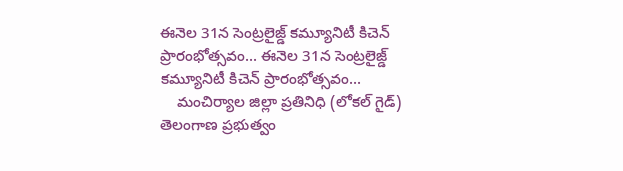ఈనెల 31న సెంట్రలైజ్డ్ కమ్యూనిటీ కిచెన్ ప్రారంభోత్సవం... ఈనెల 31న సెంట్రలైజ్డ్ కమ్యూనిటీ కిచెన్ ప్రారంభోత్సవం...
    మంచిర్యాల జిల్లా ప్రతినిధి (లోకల్ గైడ్)   తెలంగాణ ప్రభుత్వం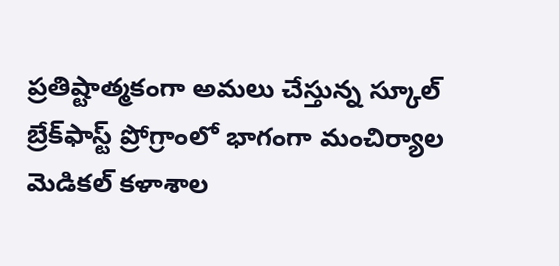ప్రతిష్టాత్మకంగా అమలు చేస్తున్న స్కూల్ బ్రేక్‌ఫాస్ట్ ప్రోగ్రాంలో భాగంగా మంచిర్యాల మెడికల్ కళాశాల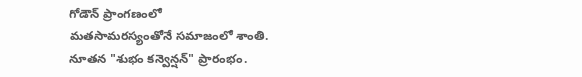గోడౌన్ ప్రాంగణంలో
మతసామరస్యంతోనే సమాజంలో శాంతి.
నూతన "శుభం కన్వెన్షన్" ప్రారంభం.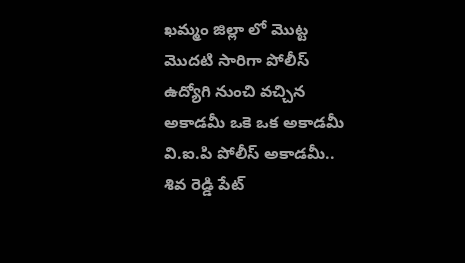ఖమ్మం జిల్లా లో మొట్ట మొదటి సారిగా పోలీస్ ఉద్యోగి నుంచి వచ్చిన అకాడమీ ఒకె ఒక అకాడమీ వి.ఐ.పి పోలీస్ అకాడమీ..
శివ రెడ్డి పేట్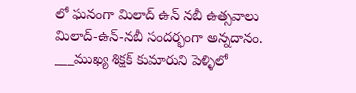లో ఘనంగా మిలాద్ ఉన్ నబీ ఉత్సవాలు
మిలాద్‌-ఉన్‌-నబీ సందర్భంగా అన్నదానం.
___ముఖ్య శిక్షక్ కుమారుని పెళ్ళిలో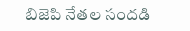బిజెపి నేతల సందడి